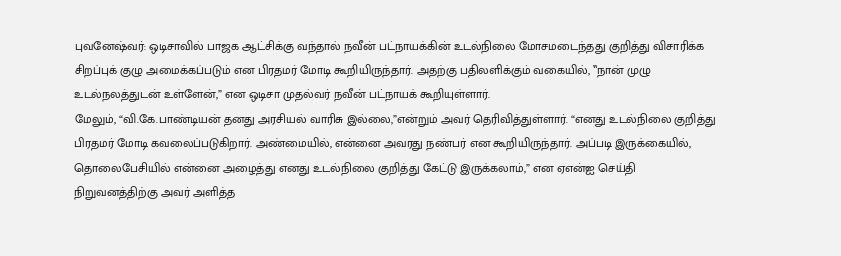புவனேஷ்வர்: ஒடிசாவில் பாஜக ஆட்சிக்கு வந்தால் நவீன் பட்நாயக்கின் உடல்நிலை மோசமடைந்தது குறித்து விசாரிக்க சிறப்புக் குழு அமைக்கப்படும் என பிரதமர் மோடி கூறியிருந்தார். அதற்கு பதிலளிக்கும் வகையில், ‛‛நான் முழு உடல்நலத்துடன் உள்ளேன்,” என ஒடிசா முதல்வர் நவீன் பட்நாயக் கூறியுள்ளார்.
மேலும், “வி.கே.பாண்டியன் தனது அரசியல் வாரிசு இல்லை,”என்றும் அவர் தெரிவித்துள்ளார். “எனது உடல்நிலை குறித்து பிரதமர் மோடி கவலைப்படுகிறார். அண்மையில், என்னை அவரது நண்பர் என கூறியிருந்தார். அப்படி இருக்கையில், தொலைபேசியில் என்னை அழைத்து எனது உடல்நிலை குறித்து கேட்டு இருக்கலாம்,” என ஏஎன்ஐ செய்தி நிறுவனத்திற்கு அவர் அளித்த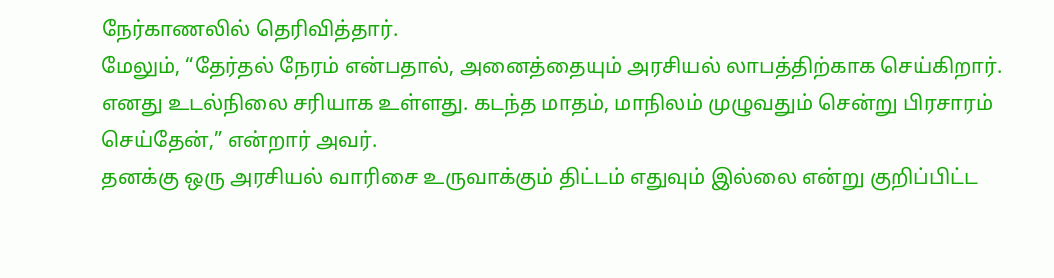நேர்காணலில் தெரிவித்தார்.
மேலும், “தேர்தல் நேரம் என்பதால், அனைத்தையும் அரசியல் லாபத்திற்காக செய்கிறார். எனது உடல்நிலை சரியாக உள்ளது. கடந்த மாதம், மாநிலம் முழுவதும் சென்று பிரசாரம் செய்தேன்,” என்றார் அவர்.
தனக்கு ஒரு அரசியல் வாரிசை உருவாக்கும் திட்டம் எதுவும் இல்லை என்று குறிப்பிட்ட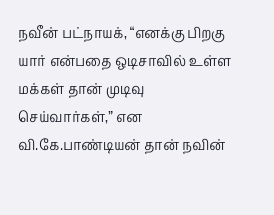நவீன் பட்நாயக், “எனக்கு பிறகு யார் என்பதை ஒடிசாவில் உள்ள மக்கள் தான் முடிவு செய்வார்கள்,” என வி.கே.பாண்டியன் தான் நவின்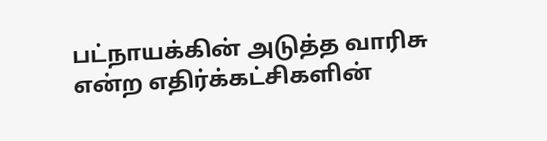பட்நாயக்கின் அடுத்த வாரிசு என்ற எதிர்க்கட்சிகளின்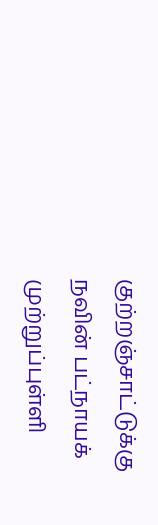குற்றஞ்சாட்டுக்கு நவின் பட்நாயக் முற்றுப்புள்ளி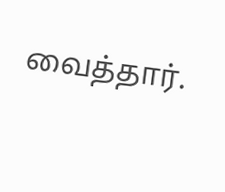வைத்தார்.